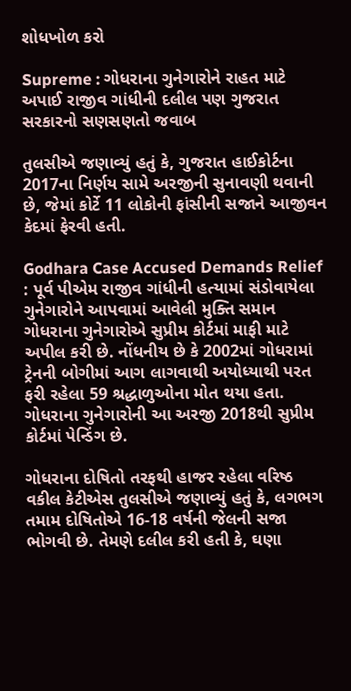શોધખોળ કરો

Supreme : ગોધરાના ગુનેગારોને રાહત માટે અપાઈ રાજીવ ગાંધીની દલીલ પણ ગુજરાત સરકારનો સણસણતો જવાબ

તુલસીએ જણાવ્યું હતું કે, ગુજરાત હાઈકોર્ટના 2017ના નિર્ણય સામે અરજીની સુનાવણી થવાની છે, જેમાં કોર્ટે 11 લોકોની ફાંસીની સજાને આજીવન કેદમાં ફેરવી હતી.

Godhara Case Accused Demands Relief : પૂર્વ પીએમ રાજીવ ગાંધીની હત્યામાં સંડોવાયેલા ગુનેગારોને આપવામાં આવેલી મુક્તિ સમાન ગોધરાના ગુનેગારોએ સુપ્રીમ કોર્ટમાં માફી માટે અપીલ કરી છે. નોંધનીય છે કે 2002માં ગોધરામાં ટ્રેનની બોગીમાં આગ લાગવાથી અયોધ્યાથી પરત ફરી રહેલા 59 શ્રદ્ધાળુઓના મોત થયા હતા. ગોધરાના ગુનેગારોની આ અરજી 2018થી સુપ્રીમ કોર્ટમાં પેન્ડિંગ છે.

ગોધરાના દોષિતો તરફથી હાજર રહેલા વરિષ્ઠ વકીલ કેટીએસ તુલસીએ જણાવ્યું હતું કે, લગભગ તમામ દોષિતોએ 16-18 વર્ષની જેલની સજા ભોગવી છે. તેમણે દલીલ કરી હતી કે, ઘણા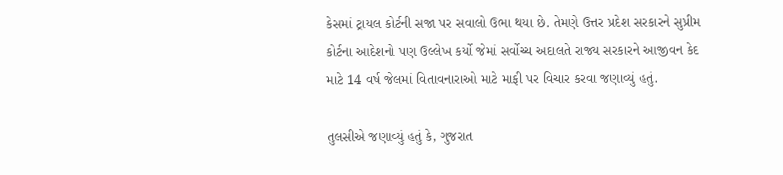કેસમાં ટ્રાયલ કોર્ટની સજા પર સવાલો ઉભા થયા છે. તેમણે ઉત્તર પ્રદેશ સરકારને સુપ્રીમ કોર્ટના આદેશનો પણ ઉલ્લેખ કર્યો જેમાં સર્વોચ્ચ અદાલતે રાજ્ય સરકારને આજીવન કેદ માટે 14 વર્ષ જેલમાં વિતાવનારાઓ માટે માફી પર વિચાર કરવા જણાવ્યું હતું.

તુલસીએ જણાવ્યું હતું કે, ગુજરાત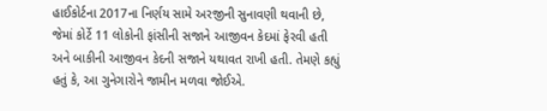હાઈકોર્ટના 2017ના નિર્ણય સામે અરજીની સુનાવણી થવાની છે, જેમાં કોર્ટે 11 લોકોની ફાંસીની સજાને આજીવન કેદમાં ફેરવી હતી અને બાકીની આજીવન કેદની સજાને યથાવત રાખી હતી. તેમણે કહ્યું હતું કે, આ ગુનેગારોને જામીન મળવા જોઈએ.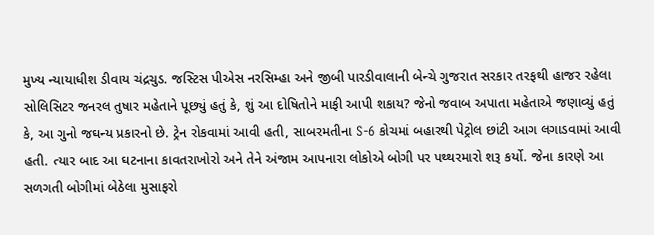મુખ્ય ન્યાયાધીશ ડીવાય ચંદ્રચુડ. જસ્ટિસ પીએસ નરસિમ્હા અને જીબી પારડીવાલાની બેન્ચે ગુજરાત સરકાર તરફથી હાજર રહેલા સોલિસિટર જનરલ તુષાર મહેતાને પૂછ્યું હતું કે, શું આ દોષિતોને માફી આપી શકાય? જેનો જવાબ અપાતા મહેતાએ જણાવ્યું હતું કે, આ ગુનો જઘન્ય પ્રકારનો છે. ટ્રેન રોકવામાં આવી હતી, સાબરમતીના S-6 કોચમાં બહારથી પેટ્રોલ છાંટી આગ લગાડવામાં આવી હતી. ત્યાર બાદ આ ઘટનાના કાવતરાખોરો અને તેને અંજામ આપનારા લોકોએ બોગી પર પથ્થરમારો શરૂ કર્યો. જેના કારણે આ સળગતી બોગીમાં બેઠેલા મુસાફરો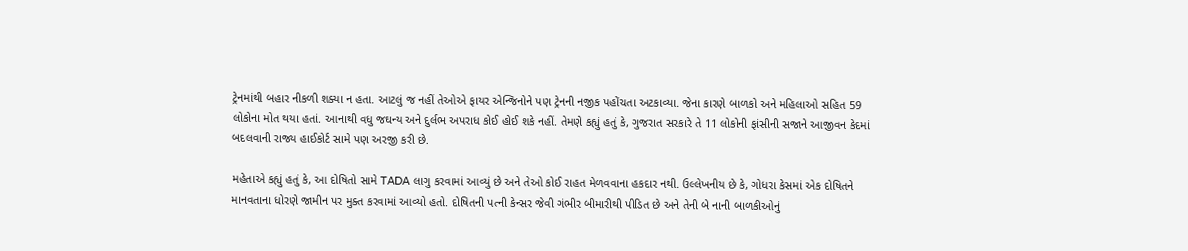ટ્રેનમાંથી બહાર નીકળી શક્યા ન હતા. આટલું જ નહીં તેઓએ ફાયર એન્જિનોને પણ ટ્રેનની નજીક પહોંચતા અટકાવ્યા. જેના કારણે બાળકો અને મહિલાઓ સહિત 59 લોકોના મોત થયા હતાં. આનાથી વધુ જઘન્ય અને દુર્લભ અપરાધ કોઈ હોઈ શકે નહીં. તેમણે કહ્યું હતું કે, ગુજરાત સરકારે તે 11 લોકોની ફાંસીની સજાને આજીવન કેદમાં બદલવાની રાજ્ય હાઈકોર્ટ સામે પણ અરજી કરી છે.

મહેતાએ કહ્યું હતું કે, આ દોષિતો સામે TADA લાગુ કરવામાં આવ્યું છે અને તેઓ કોઈ રાહત મેળવવાના હકદાર નથી. ઉલ્લેખનીય છે કે, ગોધરા કેસમાં એક દોષિતને માનવતાના ધોરણે જામીન પર મુક્ત કરવામાં આવ્યો હતો. દોષિતની પત્ની કેન્સર જેવી ગંભીર બીમારીથી પીડિત છે અને તેની બે નાની બાળકીઓનું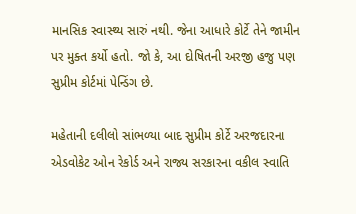માનસિક સ્વાસ્થ્ય સારું નથી. જેના આધારે કોર્ટે તેને જામીન પર મુક્ત કર્યો હતો. જો કે, આ દોષિતની અરજી હજુ પણ સુપ્રીમ કોર્ટમાં પેન્ડિંગ છે.

મહેતાની દલીલો સાંભળ્યા બાદ સુપ્રીમ કોર્ટે અરજદારના એડવોકેટ ઓન રેકોર્ડ અને રાજ્ય સરકારના વકીલ સ્વાતિ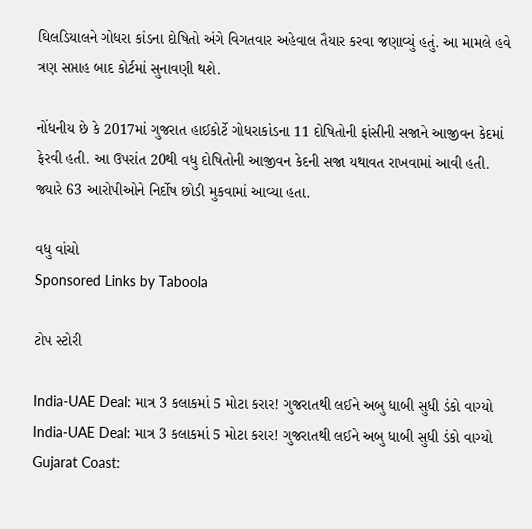ઘિલડિયાલને ગોધરા કાંડના દોષિતો અંગે વિગતવાર અહેવાલ તૈયાર કરવા જણાવ્યું હતું. આ મામલે હવે ત્રણ સપ્તાહ બાદ કોર્ટમાં સુનાવણી થશે.

નોંધનીય છે કે 2017માં ગુજરાત હાઈકોર્ટે ગોધરાકાંડના 11 દોષિતોની ફાંસીની સજાને આજીવન કેદમાં ફેરવી હતી. આ ઉપરાંત 20થી વધુ દોષિતોની આજીવન કેદની સજા યથાવત રાખવામાં આવી હતી. જ્યારે 63 આરોપીઓને નિર્દોષ છોડી મુકવામાં આવ્યા હતા.

વધુ વાંચો
Sponsored Links by Taboola

ટોપ સ્ટોરી

India-UAE Deal: માત્ર 3 કલાકમાં 5 મોટા કરાર! ગુજરાતથી લઈને અબુ ધાબી સુધી ડંકો વાગ્યો
India-UAE Deal: માત્ર 3 કલાકમાં 5 મોટા કરાર! ગુજરાતથી લઈને અબુ ધાબી સુધી ડંકો વાગ્યો
Gujarat Coast: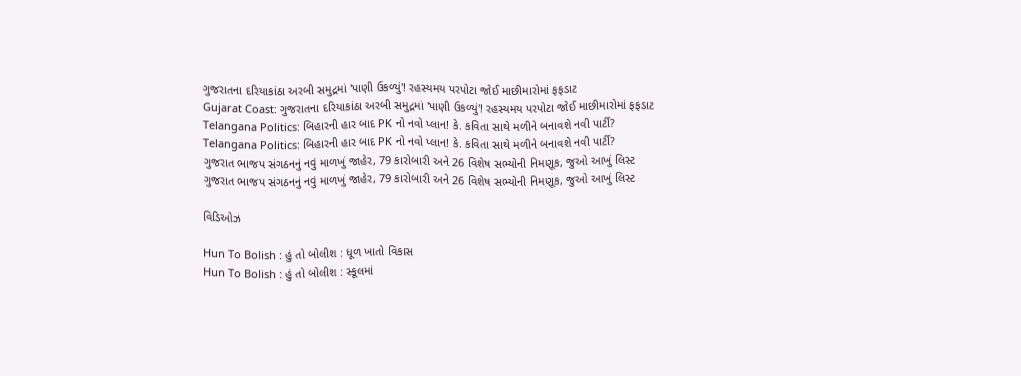ગુજરાતના દરિયાકાંઠા અરબી સમુદ્રમાં 'પાણી ઉકળ્યું'! રહસ્યમય પરપોટા જોઈ માછીમારોમાં ફફડાટ
Gujarat Coast: ગુજરાતના દરિયાકાંઠા અરબી સમુદ્રમાં 'પાણી ઉકળ્યું'! રહસ્યમય પરપોટા જોઈ માછીમારોમાં ફફડાટ
Telangana Politics: બિહારની હાર બાદ PK નો નવો પ્લાન! કે. કવિતા સાથે મળીને બનાવશે નવી પાર્ટી?
Telangana Politics: બિહારની હાર બાદ PK નો નવો પ્લાન! કે. કવિતા સાથે મળીને બનાવશે નવી પાર્ટી?
ગુજરાત ભાજપ સંગઠનનું નવું માળખું જાહેર, 79 કારોબારી અને 26 વિશેષ સભ્યોની નિમણૂક, જુઓ આખું લિસ્ટ
ગુજરાત ભાજપ સંગઠનનું નવું માળખું જાહેર, 79 કારોબારી અને 26 વિશેષ સભ્યોની નિમણૂક, જુઓ આખું લિસ્ટ

વિડિઓઝ

Hun To Bolish : હું તો બોલીશ : ધૂળ ખાતો વિકાસ
Hun To Bolish : હું તો બોલીશ : સ્કૂલમાં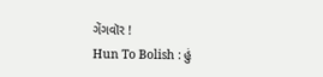ગેંગવૉર !
Hun To Bolish : હું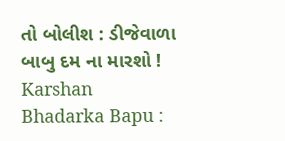તો બોલીશ : ડીજેવાળા બાબુ દમ ના મારશો !
Karshan Bhadarka Bapu :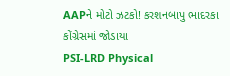AAPને મોટો ઝટકો! કરશનબાપુ ભાદરકા કોંગ્રેસમાં જોડાયા
PSI-LRD Physical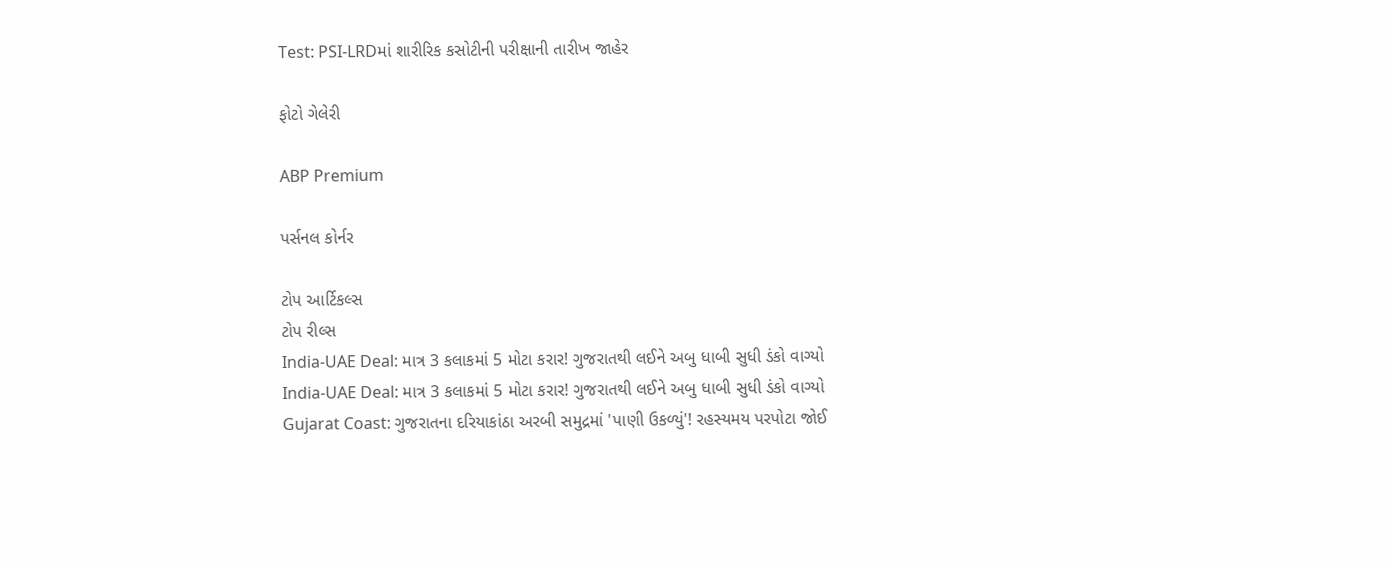Test: PSI-LRDમાં શારીરિક કસોટીની પરીક્ષાની તારીખ જાહેર

ફોટો ગેલેરી

ABP Premium

પર્સનલ કોર્નર

ટોપ આર્ટિકલ્સ
ટોપ રીલ્સ
India-UAE Deal: માત્ર 3 કલાકમાં 5 મોટા કરાર! ગુજરાતથી લઈને અબુ ધાબી સુધી ડંકો વાગ્યો
India-UAE Deal: માત્ર 3 કલાકમાં 5 મોટા કરાર! ગુજરાતથી લઈને અબુ ધાબી સુધી ડંકો વાગ્યો
Gujarat Coast: ગુજરાતના દરિયાકાંઠા અરબી સમુદ્રમાં 'પાણી ઉકળ્યું'! રહસ્યમય પરપોટા જોઈ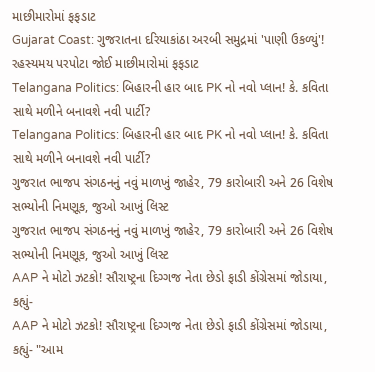માછીમારોમાં ફફડાટ
Gujarat Coast: ગુજરાતના દરિયાકાંઠા અરબી સમુદ્રમાં 'પાણી ઉકળ્યું'! રહસ્યમય પરપોટા જોઈ માછીમારોમાં ફફડાટ
Telangana Politics: બિહારની હાર બાદ PK નો નવો પ્લાન! કે. કવિતા સાથે મળીને બનાવશે નવી પાર્ટી?
Telangana Politics: બિહારની હાર બાદ PK નો નવો પ્લાન! કે. કવિતા સાથે મળીને બનાવશે નવી પાર્ટી?
ગુજરાત ભાજપ સંગઠનનું નવું માળખું જાહેર, 79 કારોબારી અને 26 વિશેષ સભ્યોની નિમણૂક, જુઓ આખું લિસ્ટ
ગુજરાત ભાજપ સંગઠનનું નવું માળખું જાહેર, 79 કારોબારી અને 26 વિશેષ સભ્યોની નિમણૂક, જુઓ આખું લિસ્ટ
AAP ને મોટો ઝટકો! સૌરાષ્ટ્રના દિગ્ગજ નેતા છેડો ફાડી કોંગ્રેસમાં જોડાયા, કહ્યું-
AAP ને મોટો ઝટકો! સૌરાષ્ટ્રના દિગ્ગજ નેતા છેડો ફાડી કોંગ્રેસમાં જોડાયા, કહ્યું- "આમ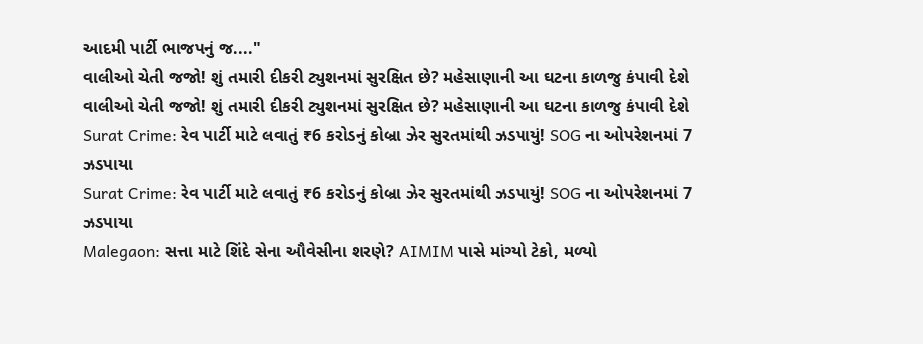આદમી પાર્ટી ભાજપનું જ...."
વાલીઓ ચેતી જજો! શું તમારી દીકરી ટ્યુશનમાં સુરક્ષિત છે? મહેસાણાની આ ઘટના કાળજુ કંપાવી દેશે
વાલીઓ ચેતી જજો! શું તમારી દીકરી ટ્યુશનમાં સુરક્ષિત છે? મહેસાણાની આ ઘટના કાળજુ કંપાવી દેશે
Surat Crime: રેવ પાર્ટી માટે લવાતું ₹6 કરોડનું કોબ્રા ઝેર સુરતમાંથી ઝડપાયું! SOG ના ઓપરેશનમાં 7 ઝડપાયા
Surat Crime: રેવ પાર્ટી માટે લવાતું ₹6 કરોડનું કોબ્રા ઝેર સુરતમાંથી ઝડપાયું! SOG ના ઓપરેશનમાં 7 ઝડપાયા
Malegaon: સત્તા માટે શિંદે સેના ઔવેસીના શરણે? AIMIM પાસે માંગ્યો ટેકો, મળ્યો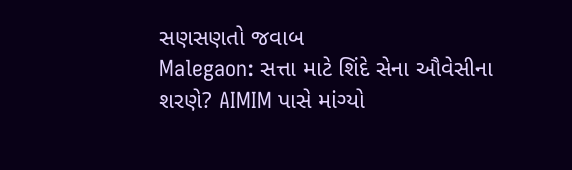સણસણતો જવાબ
Malegaon: સત્તા માટે શિંદે સેના ઔવેસીના શરણે? AIMIM પાસે માંગ્યો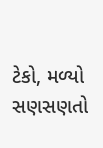ટેકો, મળ્યો સણસણતો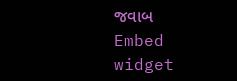જવાબ
Embed widget